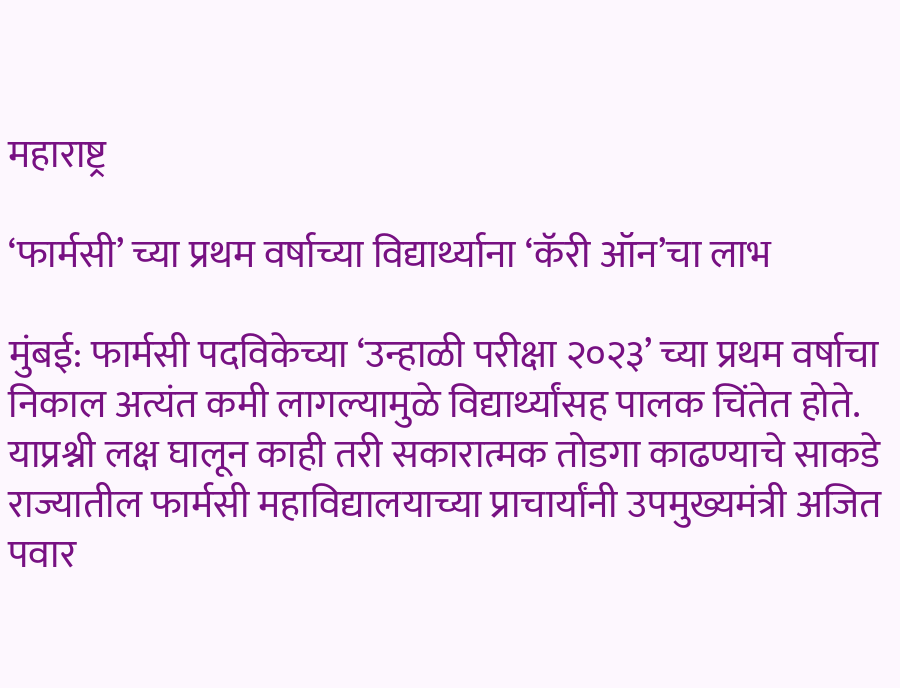महाराष्ट्र

‘फार्मसी’ च्या प्रथम वर्षाच्या विद्यार्थ्याना ‘कॅरी ऑन’चा लाभ

मुंबई: फार्मसी पदविकेच्या ‘उन्हाळी परीक्षा २०२३’ च्या प्रथम वर्षाचा निकाल अत्यंत कमी लागल्यामुळे विद्यार्थ्यांसह पालक चिंतेत होते. याप्रश्नी लक्ष घालून काही तरी सकारात्मक तोडगा काढण्याचे साकडे राज्यातील फार्मसी महाविद्यालयाच्या प्राचार्यांनी उपमुख्यमंत्री अजित पवार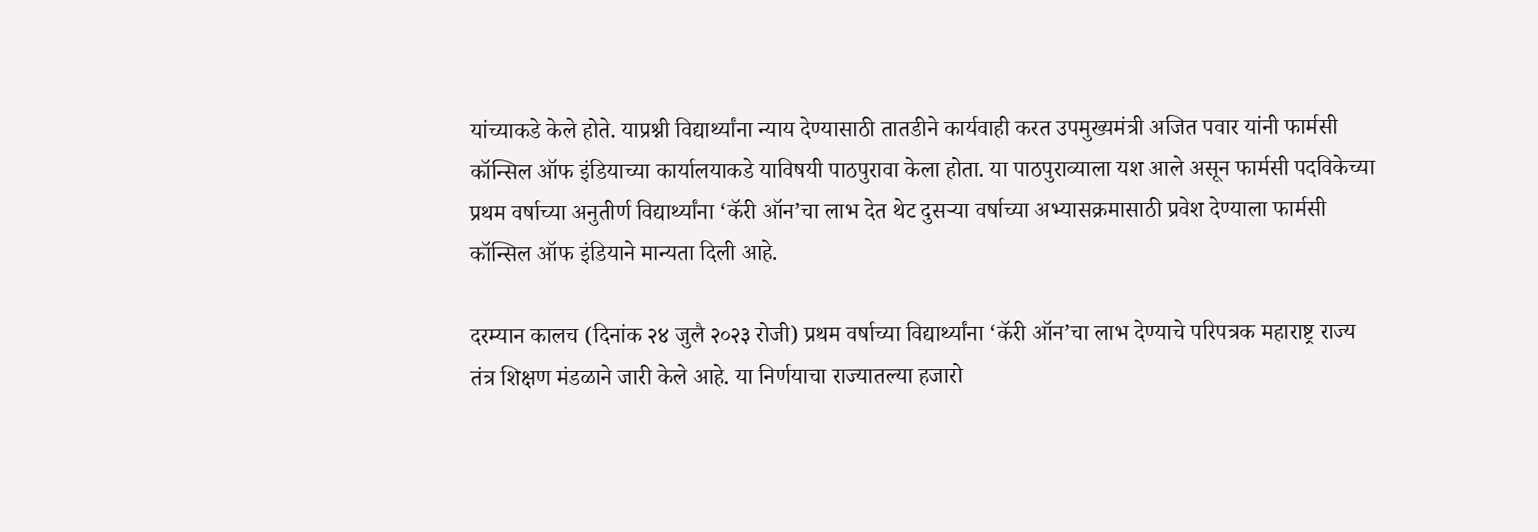यांच्याकडे केले होते. याप्रश्नी विद्यार्थ्यांना न्याय देण्यासाठी तातडीने कार्यवाही करत उपमुख्यमंत्री अजित पवार यांनी फार्मसी कॉन्सिल ऑफ इंडियाच्या कार्यालयाकडे याविषयी पाठपुरावा केला होता. या पाठपुराव्याला यश आले असून फार्मसी पदविकेच्या प्रथम वर्षाच्या अनुतीर्ण विद्यार्थ्यांना ‘कॅरी ऑन’चा लाभ देत थेट दुसऱ्या वर्षाच्या अभ्यासक्रमासाठी प्रवेश देण्याला फार्मसी कॉन्सिल ऑफ इंडियाने मान्यता दिली आहे.

दरम्यान कालच (दिनांक २४ जुलै २०२३ रोजी) प्रथम वर्षाच्या विद्यार्थ्यांना ‘कॅरी ऑन’चा लाभ देण्याचे परिपत्रक महाराष्ट्र राज्य तंत्र शिक्षण मंडळाने जारी केले आहे. या निर्णयाचा राज्यातल्या हजारो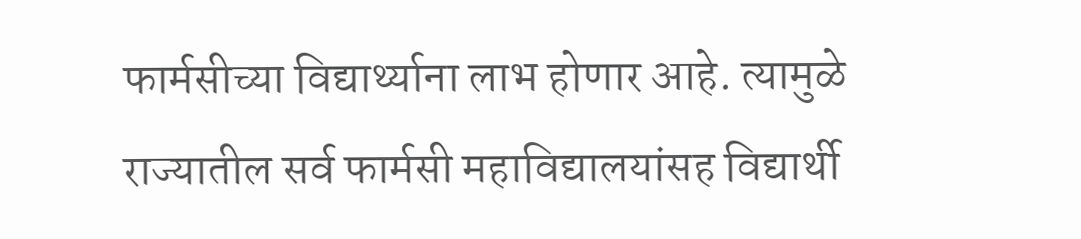फार्मसीच्या विद्यार्थ्याना लाभ होणार आहे. त्यामुळे राज्यातील सर्व फार्मसी महाविद्यालयांसह विद्यार्थी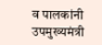व पालकांनी उपमुख्यमंत्री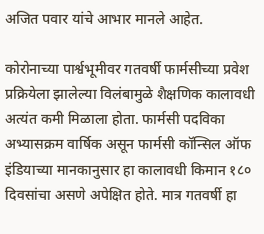अजित पवार यांचे आभार मानले आहेत.

कोरोनाच्या पार्श्वभूमीवर गतवर्षी फार्मसीच्या प्रवेश प्रक्रियेला झालेल्या विलंबामुळे शैक्षणिक कालावधी अत्यंत कमी मिळाला होता. फार्मसी पदविका अभ्यासक्रम वार्षिक असून फार्मसी कॉन्सिल ऑफ इंडियाच्या मानकानुसार हा कालावधी किमान १८० दिवसांचा असणे अपेक्षित होते. मात्र गतवर्षी हा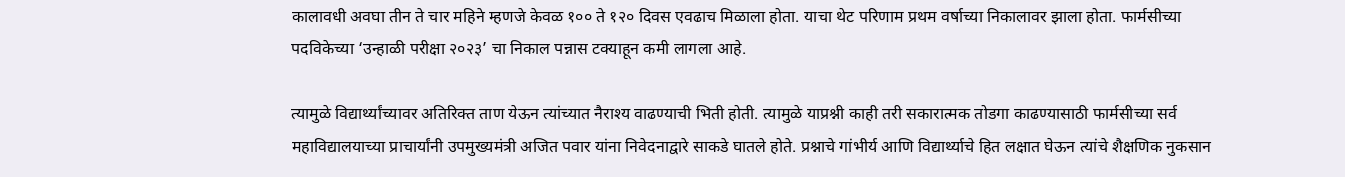कालावधी अवघा तीन ते चार महिने म्हणजे केवळ १०० ते १२० दिवस एवढाच मिळाला होता. याचा थेट परिणाम प्रथम वर्षाच्या निकालावर झाला होता. फार्मसीच्या पदविकेच्या ‘उन्हाळी परीक्षा २०२३’ चा निकाल पन्नास टक्याहून कमी लागला आहे.

त्यामुळे विद्यार्थ्यांच्यावर अतिरिक्त ताण येऊन त्यांच्यात नैराश्य वाढण्याची भिती होती. त्यामुळे याप्रश्नी काही तरी सकारात्मक तोडगा काढण्यासाठी फार्मसीच्या सर्व महाविद्यालयाच्या प्राचार्यांनी उपमुख्यमंत्री अजित पवार यांना निवेदनाद्वारे साकडे घातले होते. प्रश्नाचे गांभीर्य आणि विद्यार्थ्याचे हित लक्षात घेऊन त्यांचे शैक्षणिक नुकसान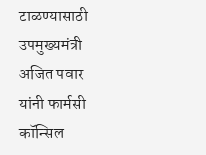टाळण्यासाठी उपमुख्यमंत्री अजित पवार यांनी फार्मसी कॉन्सिल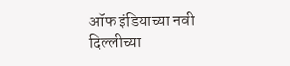ऑफ इंडियाच्या नवी दिल्लीच्या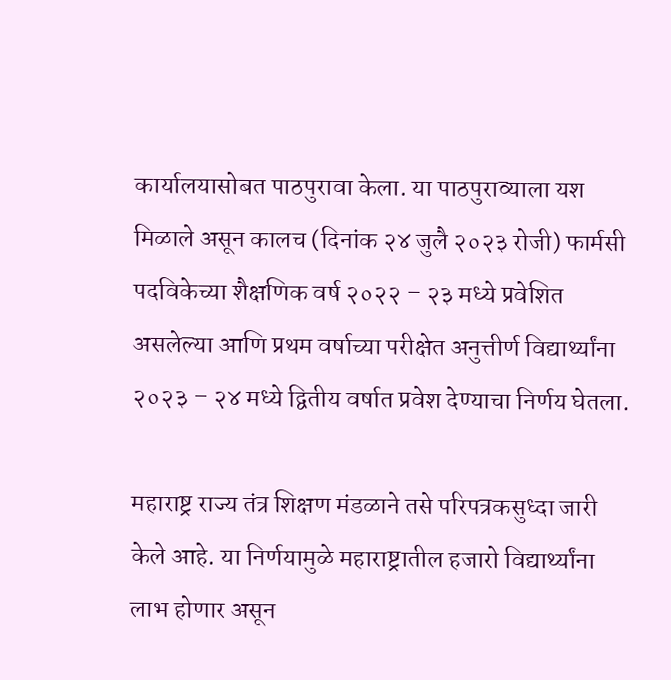कार्यालयासोबत पाठपुरावा केला. या पाठपुराव्याला यश मिळाले असून कालच (दिनांक २४ जुलै २०२३ रोजी) फार्मसी पदविकेच्या शैक्षणिक वर्ष २०२२ – २३ मध्ये प्रवेशित असलेल्या आणि प्रथम वर्षाच्या परीक्षेत अनुत्तीर्ण विद्यार्थ्यांना २०२३ – २४ मध्ये द्वितीय वर्षात प्रवेश देण्याचा निर्णय घेतला.

महाराष्ट्र राज्य तंत्र शिक्षण मंडळाने तसे परिपत्रकसुध्दा जारी केले आहे. या निर्णयामुळे महाराष्ट्रातील हजारो विद्यार्थ्यांना लाभ होणार असून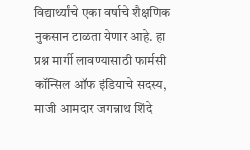विद्यार्थ्यांचे एका वर्षाचे शैक्षणिक नुकसान टाळता येणार आहे. हा प्रश्न मार्गी लावण्यासाठी फार्मसी कॉन्सिल ऑफ इंडियाचे सदस्य, माजी आमदार जगन्नाथ शिंदे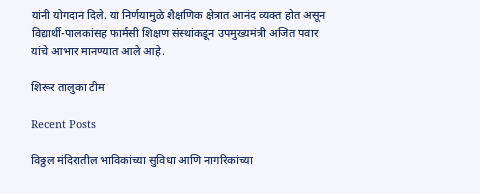यांनी योगदान दिले. या निर्णयामुळे शैक्षणिक क्षेत्रात आनंद व्यक्त होत असून विद्यार्थी-पालकांसह फार्मसी शिक्षण संस्थांकडून उपमुख्यमंत्री अजित पवार यांचे आभार मानण्यात आले आहे.

शिरूर तालुका टीम

Recent Posts

विठ्ठल मंदिरातील भाविकांच्या सुविधा आणि नागरिकांच्या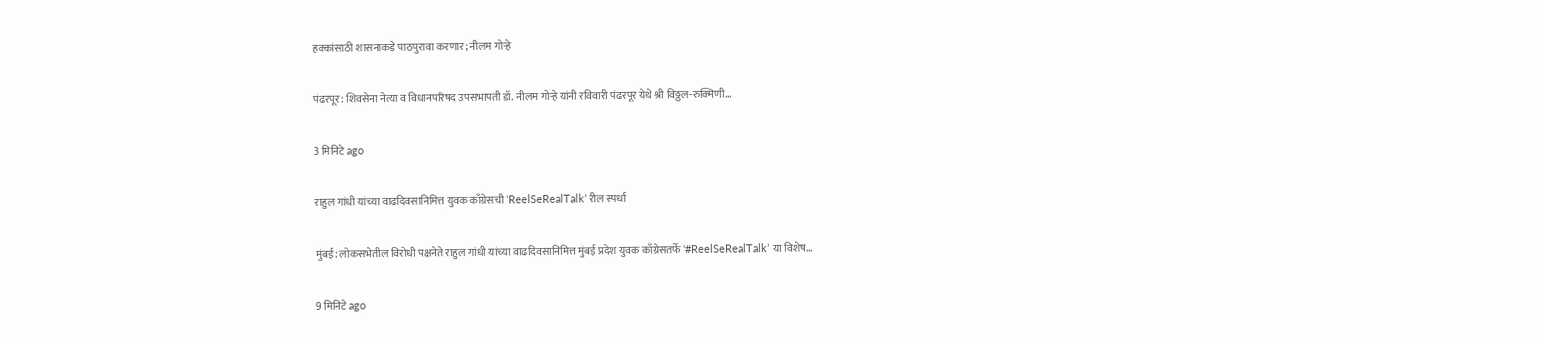हक्कांसाठी शासनाकडे पाठपुरावा करणार; नीलम गोऱ्हे

पंढरपूर: शिवसेना नेत्या व विधानपरिषद उपसभापती डॉ. नीलम गोऱ्हे यांनी रविवारी पंढरपूर येथे श्री विठ्ठल-रुक्मिणी…

3 मिनिटे ago

राहुल गांधी यांच्या वाढदिवसानिमित्त युवक काँग्रेसची ‘ReelSeRealTalk’ रील स्पर्धा

मुंबई: लोकसभेतील विरोधी पक्षनेते राहुल गांधी यांच्या वाढदिवसानिमित्त मुंबई प्रदेश युवक काँग्रेसतर्फे ‘#ReelSeRealTalk’ या विशेष…

9 मिनिटे ago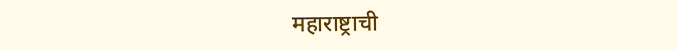महाराष्ट्राची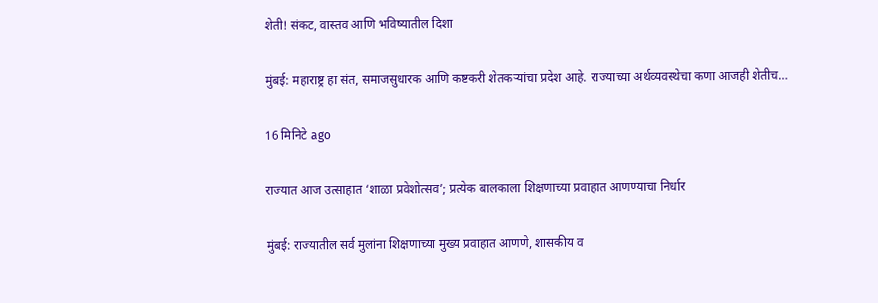शेती! संकट, वास्तव आणि भविष्यातील दिशा

मुंबई: महाराष्ट्र हा संत, समाजसुधारक आणि कष्टकरी शेतकऱ्यांचा प्रदेश आहे. राज्याच्या अर्थव्यवस्थेचा कणा आजही शेतीच…

16 मिनिटे ago

राज्यात आज उत्साहात ‘शाळा प्रवेशोत्सव’; प्रत्येक बालकाला शिक्षणाच्या प्रवाहात आणण्याचा निर्धार

मुंबई: राज्यातील सर्व मुलांना शिक्षणाच्या मुख्य प्रवाहात आणणे, शासकीय व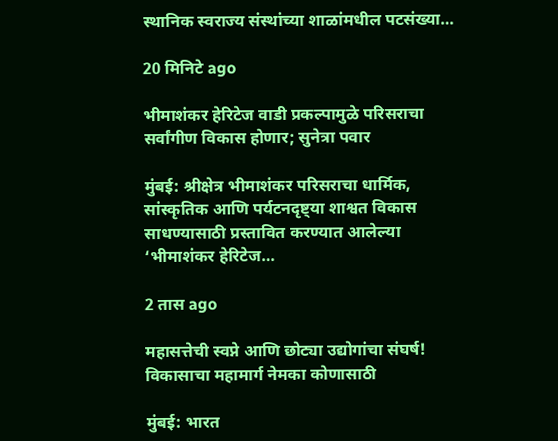स्थानिक स्वराज्य संस्थांच्या शाळांमधील पटसंख्या…

20 मिनिटे ago

भीमाशंकर हेरिटेज वाडी प्रकल्पामुळे परिसराचा सर्वांगीण विकास होणार; सुनेत्रा पवार

मुंबई: श्रीक्षेत्र भीमाशंकर परिसराचा धार्मिक, सांस्कृतिक आणि पर्यटनदृष्ट्या शाश्वत विकास साधण्यासाठी प्रस्तावित करण्यात आलेल्या ‘भीमाशंकर हेरिटेज…

2 तास ago

महासत्तेची स्वप्ने आणि छोट्या उद्योगांचा संघर्ष! विकासाचा महामार्ग नेमका कोणासाठी

मुंबई: भारत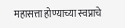महासत्ता होण्याच्या स्वप्नाचे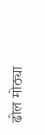ढोल मोठ्या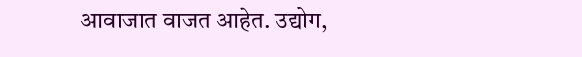आवाजात वाजत आहेत. उद्योग,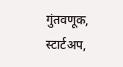गुंतवणूक, स्टार्टअप,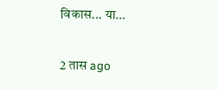विकास... या…

2 तास ago